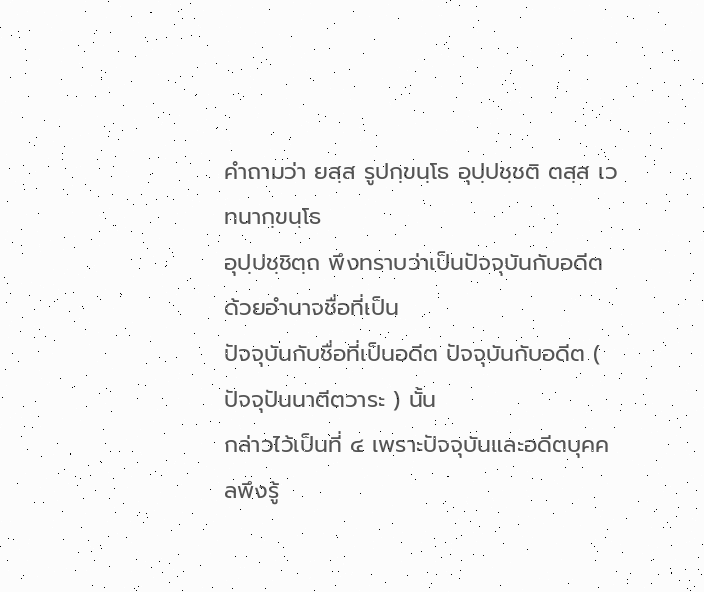คำถามว่า ยสฺส รูปกฺขนฺโธ อุปฺปชฺชติ ตสฺส เวทนากฺขนฺโธ
อุปฺปชฺชิตฺถ พึงทราบว่าเป็นปัจจุบันกับอดีต ด้วยอำนาจชื่อที่เป็น
ปัจจุบันกับชื่อที่เป็นอดีต ปัจจุบันกับอดีต ( ปัจจุปันนาตีตวาระ ) นั้น
กล่าวไว้เป็นที่ ๔ เพราะปัจจุบันและอดีตบุคคลพึงรู้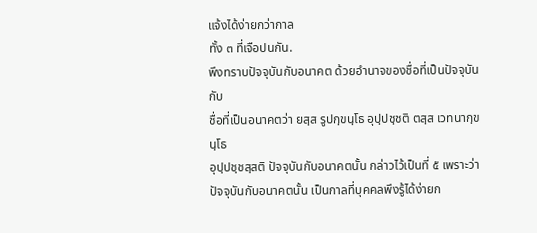แจ้งได้ง่ายกว่ากาล
ทั้ง ๓ ที่เจือปนกัน.
พึงทราบปัจจุบันกับอนาคต ด้วยอำนาจของชื่อที่เป็นปัจจุบันกับ
ชื่อที่เป็นอนาคตว่า ยสฺส รูปกฺขนฺโธ อุปฺปชฺชติ ตสฺส เวทนากฺขนฺโธ
อุปฺปชฺชสฺสติ ปัจจุบันกับอนาคตนั้น กล่าวไว้เป็นที่ ๕ เพราะว่า
ปัจจุบันกับอนาคตนั้น เป็นกาลที่บุคคลพึงรู้ได้ง่ายก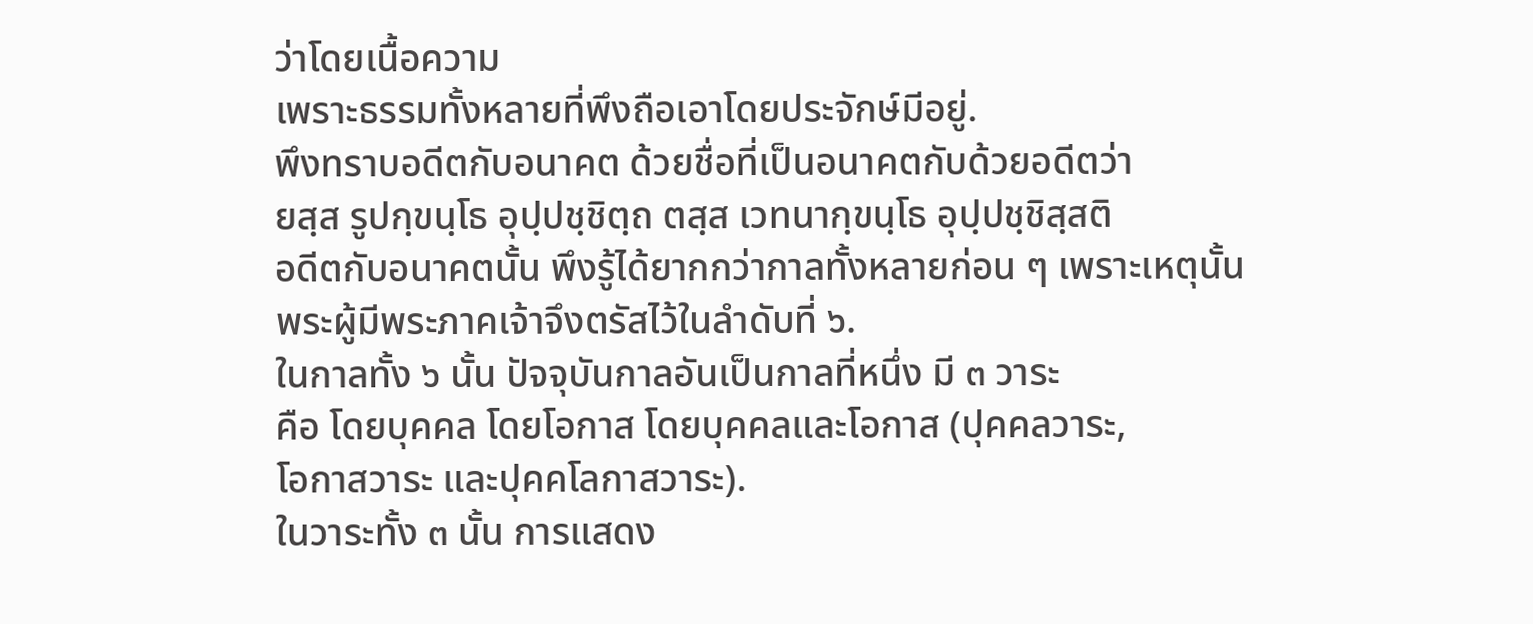ว่าโดยเนื้อความ
เพราะธรรมทั้งหลายที่พึงถือเอาโดยประจักษ์มีอยู่.
พึงทราบอดีตกับอนาคต ด้วยชื่อที่เป็นอนาคตกับด้วยอดีตว่า
ยสฺส รูปกฺขนฺโธ อุปฺปชฺชิตฺถ ตสฺส เวทนากฺขนฺโธ อุปฺปชฺชิสฺสติ
อดีตกับอนาคตนั้น พึงรู้ได้ยากกว่ากาลทั้งหลายก่อน ๆ เพราะเหตุนั้น
พระผู้มีพระภาคเจ้าจึงตรัสไว้ในลำดับที่ ๖.
ในกาลทั้ง ๖ นั้น ปัจจุบันกาลอันเป็นกาลที่หนึ่ง มี ๓ วาระ
คือ โดยบุคคล โดยโอกาส โดยบุคคลและโอกาส (ปุคคลวาระ,
โอกาสวาระ และปุคคโลกาสวาระ).
ในวาระทั้ง ๓ นั้น การแสดง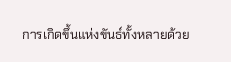การเกิดขึ้นแห่งขันธ์ทั้งหลายด้วย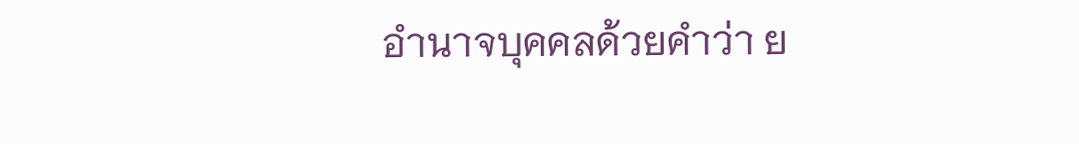อำนาจบุคคลด้วยคำว่า ย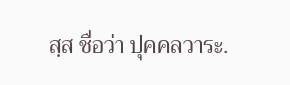สฺส ชื่อว่า ปุคคลวาระ.